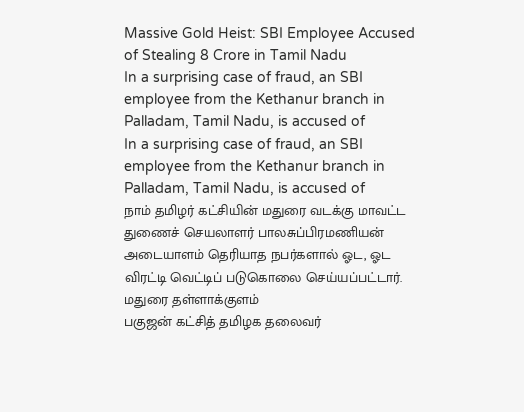Massive Gold Heist: SBI Employee Accused of Stealing 8 Crore in Tamil Nadu
In a surprising case of fraud, an SBI employee from the Kethanur branch in Palladam, Tamil Nadu, is accused of
In a surprising case of fraud, an SBI employee from the Kethanur branch in Palladam, Tamil Nadu, is accused of
நாம் தமிழர் கட்சியின் மதுரை வடக்கு மாவட்ட துணைச் செயலாளர் பாலசுப்பிரமணியன் அடையாளம் தெரியாத நபர்களால் ஓட, ஓட விரட்டி வெட்டிப் படுகொலை செய்யப்பட்டார். மதுரை தள்ளாக்குளம்
பகுஜன் கட்சித் தமிழக தலைவர்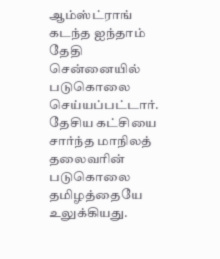ஆம்ஸ்ட்ராங் கடந்த ஐந்தாம் தேதி சென்னையில் படுகொலை செய்யப்பட்டார். தேசிய கட்சியை சார்ந்த மாநிலத் தலைவரின் படுகொலை தமிழத்தையே உலுக்கியது.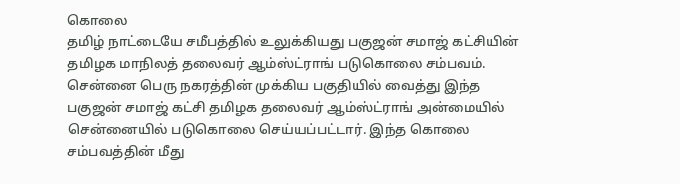கொலை
தமிழ் நாட்டையே சமீபத்தில் உலுக்கியது பகுஜன் சமாஜ் கட்சியின் தமிழக மாநிலத் தலைவர் ஆம்ஸ்ட்ராங் படுகொலை சம்பவம். சென்னை பெரு நகரத்தின் முக்கிய பகுதியில் வைத்து இந்த
பகுஜன் சமாஜ் கட்சி தமிழக தலைவர் ஆம்ஸ்ட்ராங் அன்மையில் சென்னையில் படுகொலை செய்யப்பட்டார். இந்த கொலை சம்பவத்தின் மீது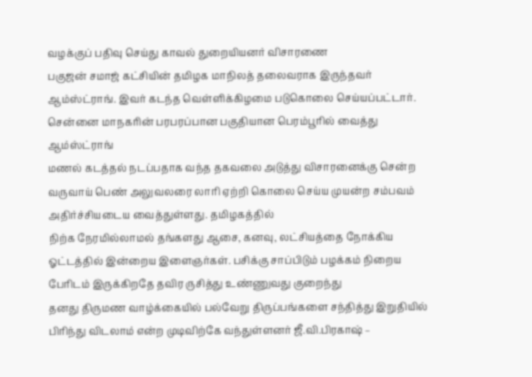வழக்குப் பதிவு செய்து காவல் துறையியனர் விசாரணை
பகுஜன் சமாஜ் கட்சியின் தமிழக மாநிலத் தலைவராக இருந்தவர் ஆம்ஸ்ட்ராங். இவர் கடந்த வெள்ளிக்கிழமை படுகொலை செய்யப்பட்டார். சென்னை மாநகரின் பரபரப்பான பகுதியான பெரம்பூரில் வைத்து ஆம்ஸ்ட்ராங்
மணல் கடத்தல் நடப்பதாக வந்த தகவலை அடுத்து விசாரனைக்கு சென்ற வருவாய் பெண் அலுவலரை லாரி ஏற்றி கொலை செய்ய முயன்ற சம்பவம் அதிர்ச்சியடைய வைத்துள்ளது. தமிழகத்தில்
நிற்க நேரமில்லாமல் தங்களது ஆசை, கனவு, லட்சியத்தை நோக்கிய ஓட்டத்தில் இன்றைய இளைஞர்கள். பசிக்கு சாப்பிடும் பழக்கம் நிறைய பேரிடம் இருக்கிறதே தவிர ருசித்து உண்ணுவது குறைந்து
தனது திருமண வாழ்க்கையில் பல்வேறு திருப்பங்களை சந்தித்து இறுதியில் பிரிந்து விடலாம் என்ற முடிவிற்கே வந்துள்ளனர் ஜீ.வி.பிரகாஷ் –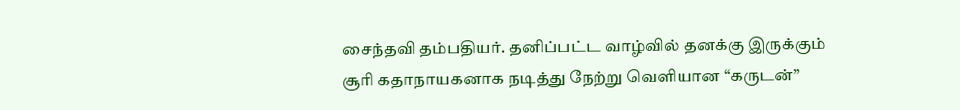சைந்தவி தம்பதியர். தனிப்பட்ட வாழ்வில் தனக்கு இருக்கும்
சூரி கதாநாயகனாக நடித்து நேற்று வெளியான “கருடன்”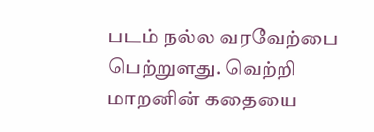படம் நல்ல வரவேற்பை பெற்றுளது. வெற்றி மாறனின் கதையை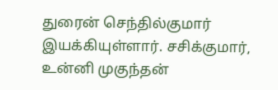துரைன் செந்தில்குமார் இயக்கியுள்ளார். சசிக்குமார், உன்னி முகுந்தன்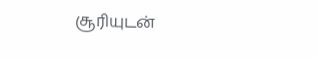சூரியுடன்